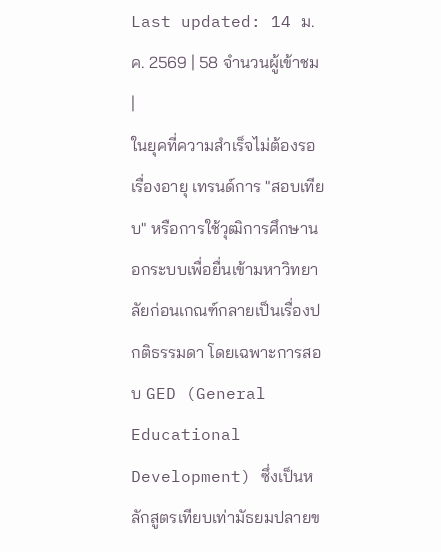Last updated: 14 ม.ค. 2569 | 58 จำนวนผู้เข้าชม |
ในยุคที่ความสำเร็จไม่ต้องรอเรื่องอายุ เทรนด์การ "สอบเทียบ" หรือการใช้วุฒิการศึกษานอกระบบเพื่อยื่นเข้ามหาวิทยาลัยก่อนเกณฑ์กลายเป็นเรื่องปกติธรรมดา โดยเฉพาะการสอบ GED (General Educational Development) ซึ่งเป็นหลักสูตรเทียบเท่ามัธยมปลายข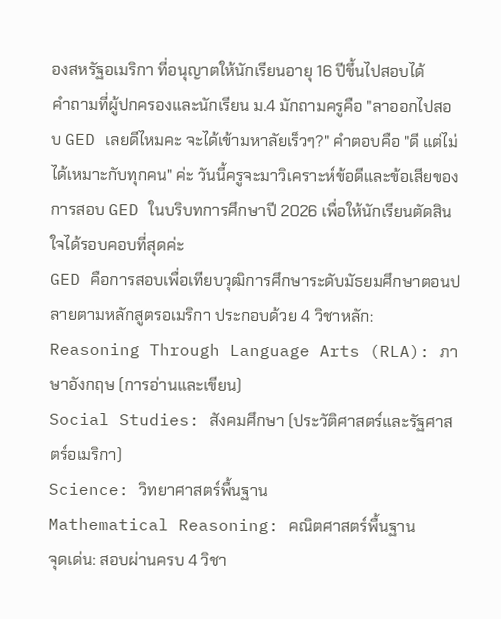องสหรัฐอเมริกา ที่อนุญาตให้นักเรียนอายุ 16 ปีขึ้นไปสอบได้
คำถามที่ผู้ปกครองและนักเรียน ม.4 มักถามครูคือ "ลาออกไปสอบ GED เลยดีไหมคะ จะได้เข้ามหาลัยเร็วๆ?" คำตอบคือ "ดี แต่ไม่ได้เหมาะกับทุกคน" ค่ะ วันนี้ครูจะมาวิเคราะห์ข้อดีและข้อเสียของการสอบ GED ในบริบทการศึกษาปี 2026 เพื่อให้นักเรียนตัดสินใจได้รอบคอบที่สุดค่ะ
GED คือการสอบเพื่อเทียบวุฒิการศึกษาระดับมัธยมศึกษาตอนปลายตามหลักสูตรอเมริกา ประกอบด้วย 4 วิชาหลัก:
Reasoning Through Language Arts (RLA): ภาษาอังกฤษ (การอ่านและเขียน)
Social Studies: สังคมศึกษา (ประวัติศาสตร์และรัฐศาสตร์อเมริกา)
Science: วิทยาศาสตร์พื้นฐาน
Mathematical Reasoning: คณิตศาสตร์พื้นฐาน
จุดเด่น: สอบผ่านครบ 4 วิชา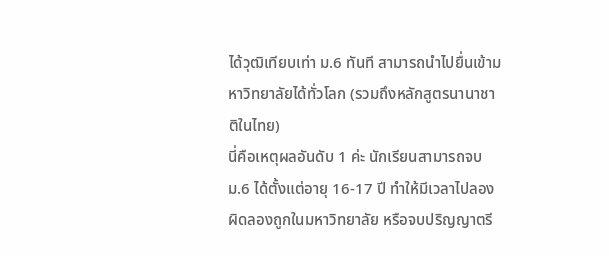ได้วุฒิเทียบเท่า ม.6 ทันที สามารถนำไปยื่นเข้ามหาวิทยาลัยได้ทั่วโลก (รวมถึงหลักสูตรนานาชาติในไทย)
นี่คือเหตุผลอันดับ 1 ค่ะ นักเรียนสามารถจบ ม.6 ได้ตั้งแต่อายุ 16-17 ปี ทำให้มีเวลาไปลองผิดลองถูกในมหาวิทยาลัย หรือจบปริญญาตรี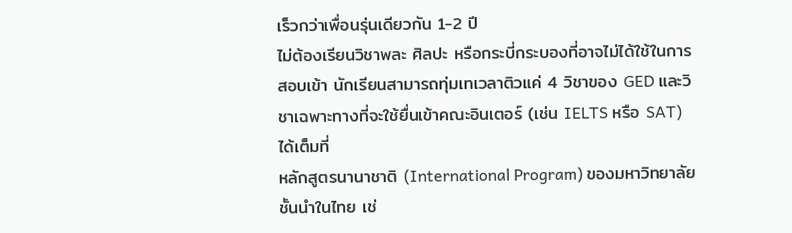เร็วกว่าเพื่อนรุ่นเดียวกัน 1-2 ปี
ไม่ต้องเรียนวิชาพละ ศิลปะ หรือกระบี่กระบองที่อาจไม่ได้ใช้ในการสอบเข้า นักเรียนสามารถทุ่มเทเวลาติวแค่ 4 วิชาของ GED และวิชาเฉพาะทางที่จะใช้ยื่นเข้าคณะอินเตอร์ (เช่น IELTS หรือ SAT) ได้เต็มที่
หลักสูตรนานาชาติ (International Program) ของมหาวิทยาลัยชั้นนำในไทย เช่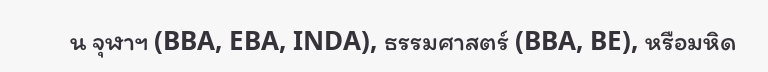น จุฬาฯ (BBA, EBA, INDA), ธรรมศาสตร์ (BBA, BE), หรือมหิด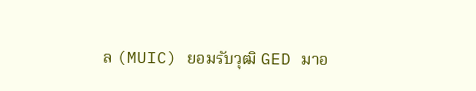ล (MUIC) ยอมรับวุฒิ GED มาอ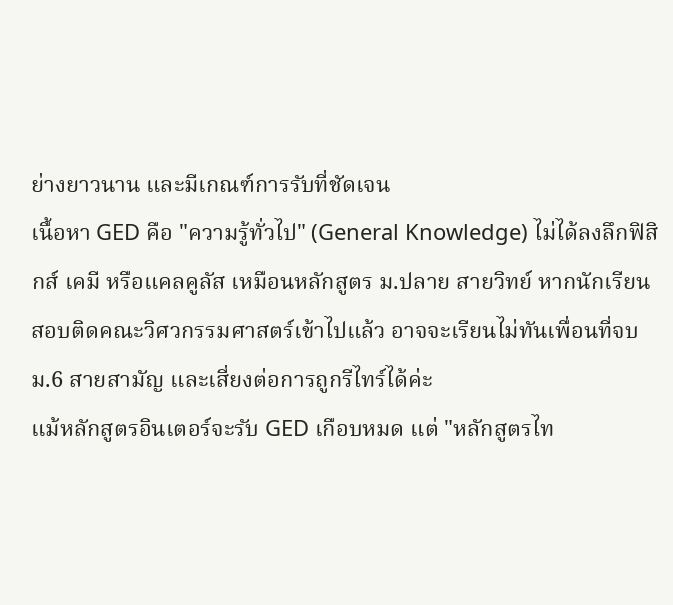ย่างยาวนาน และมีเกณฑ์การรับที่ชัดเจน
เนื้อหา GED คือ "ความรู้ทั่วไป" (General Knowledge) ไม่ได้ลงลึกฟิสิกส์ เคมี หรือแคลคูลัส เหมือนหลักสูตร ม.ปลาย สายวิทย์ หากนักเรียนสอบติดคณะวิศวกรรมศาสตร์เข้าไปแล้ว อาจจะเรียนไม่ทันเพื่อนที่จบ ม.6 สายสามัญ และเสี่ยงต่อการถูกรีไทร์ได้ค่ะ
แม้หลักสูตรอินเตอร์จะรับ GED เกือบหมด แต่ "หลักสูตรไท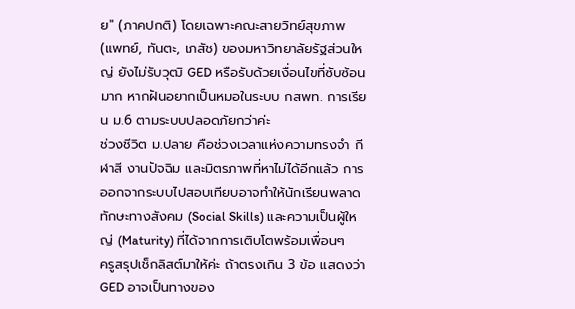ย" (ภาคปกติ) โดยเฉพาะคณะสายวิทย์สุขภาพ (แพทย์, ทันตะ, เภสัช) ของมหาวิทยาลัยรัฐส่วนใหญ่ ยังไม่รับวุฒิ GED หรือรับด้วยเงื่อนไขที่ซับซ้อนมาก หากฝันอยากเป็นหมอในระบบ กสพท. การเรียน ม.6 ตามระบบปลอดภัยกว่าค่ะ
ช่วงชีวิต ม.ปลาย คือช่วงเวลาแห่งความทรงจำ กีฬาสี งานปัจฉิม และมิตรภาพที่หาไม่ได้อีกแล้ว การออกจากระบบไปสอบเทียบอาจทำให้นักเรียนพลาดทักษะทางสังคม (Social Skills) และความเป็นผู้ใหญ่ (Maturity) ที่ได้จากการเติบโตพร้อมเพื่อนๆ
ครูสรุปเช็กลิสต์มาให้ค่ะ ถ้าตรงเกิน 3 ข้อ แสดงว่า GED อาจเป็นทางของ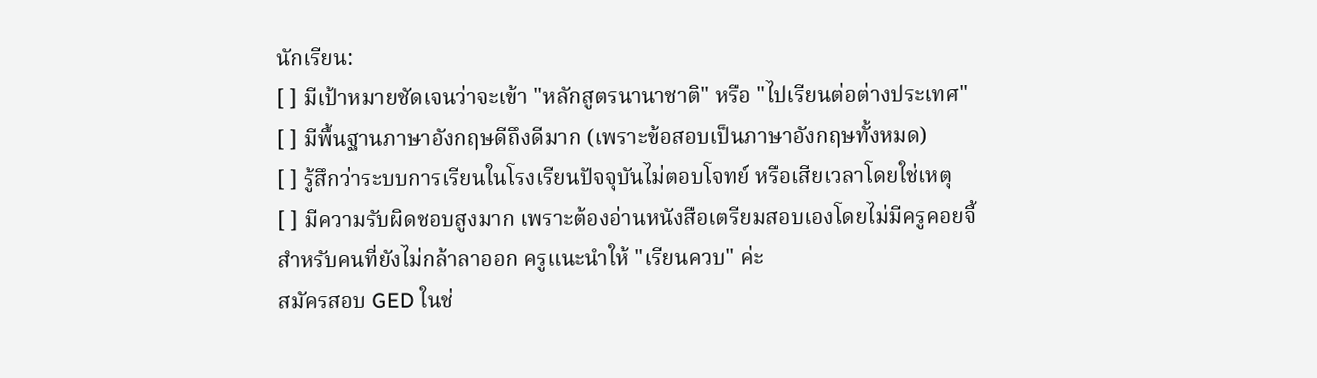นักเรียน:
[ ] มีเป้าหมายชัดเจนว่าจะเข้า "หลักสูตรนานาชาติ" หรือ "ไปเรียนต่อต่างประเทศ"
[ ] มีพื้นฐานภาษาอังกฤษดีถึงดีมาก (เพราะข้อสอบเป็นภาษาอังกฤษทั้งหมด)
[ ] รู้สึกว่าระบบการเรียนในโรงเรียนปัจจุบันไม่ตอบโจทย์ หรือเสียเวลาโดยใช่เหตุ
[ ] มีความรับผิดชอบสูงมาก เพราะต้องอ่านหนังสือเตรียมสอบเองโดยไม่มีครูคอยจี้
สำหรับคนที่ยังไม่กล้าลาออก ครูแนะนำให้ "เรียนควบ" ค่ะ
สมัครสอบ GED ในช่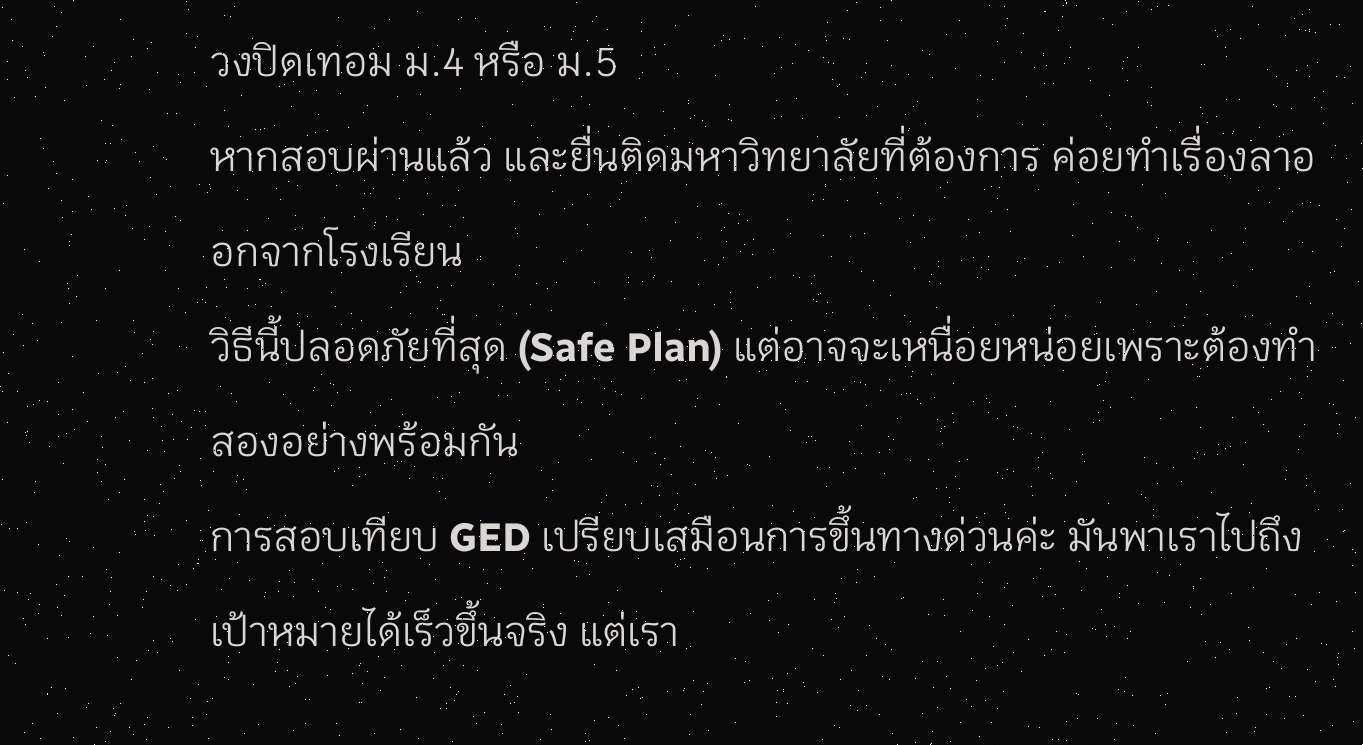วงปิดเทอม ม.4 หรือ ม.5
หากสอบผ่านแล้ว และยื่นติดมหาวิทยาลัยที่ต้องการ ค่อยทำเรื่องลาออกจากโรงเรียน
วิธีนี้ปลอดภัยที่สุด (Safe Plan) แต่อาจจะเหนื่อยหน่อยเพราะต้องทำสองอย่างพร้อมกัน
การสอบเทียบ GED เปรียบเสมือนการขึ้นทางด่วนค่ะ มันพาเราไปถึงเป้าหมายได้เร็วขึ้นจริง แต่เรา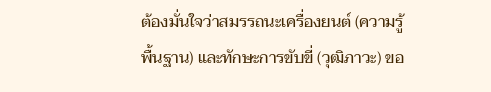ต้องมั่นใจว่าสมรรถนะเครื่องยนต์ (ความรู้พื้นฐาน) และทักษะการขับขี่ (วุฒิภาวะ) ขอ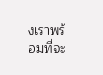งเราพร้อมที่จะ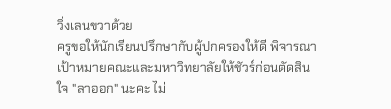วิ่งเลนขวาด้วย
ครูขอให้นักเรียนปรึกษากับผู้ปกครองให้ดี พิจารณาเป้าหมายคณะและมหาวิทยาลัยให้ชัวร์ก่อนตัดสินใจ "ลาออก" นะคะ ไม่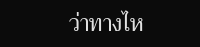ว่าทางไห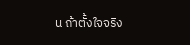น ถ้าตั้งใจจริง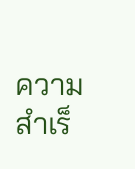ความสำเร็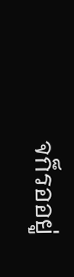จก็รออยู่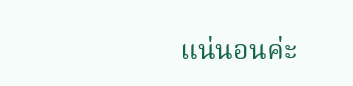แน่นอนค่ะ